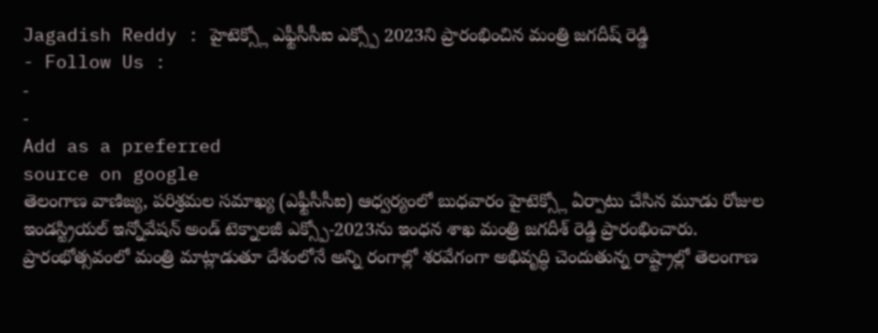Jagadish Reddy : హైటెక్స్లో ఎఫ్టీసీసీఐ ఎక్స్పో 2023ని ప్రారంభించిన మంత్రి జగదీష్ రెడ్డి
- Follow Us :
-
-
Add as a preferred
source on google
తెలంగాణ వాణిజ్య, పరిశ్రమల సమాఖ్య (ఎఫ్టీసీసీఐ) ఆధ్వర్యంలో బుధవారం హైటెక్స్లో ఏర్పాటు చేసిన మూడు రోజుల ఇండస్ట్రియల్ ఇన్నోవేషన్ అండ్ టెక్నాలజీ ఎక్స్పో-2023ను ఇంధన శాఖ మంత్రి జగదీశ్ రెడ్డి ప్రారంభించారు. ప్రారంభోత్సవంలో మంత్రి మాట్లాడుతూ దేశంలోనే అన్ని రంగాల్లో శరవేగంగా అభివృద్ధి చెందుతున్న రాష్ట్రాల్లో తెలంగాణ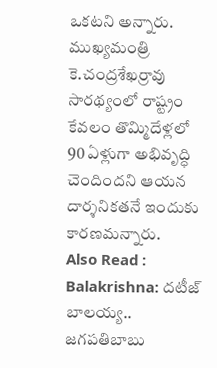ఒకటని అన్నారు. ముఖ్యమంత్రి కె.చంద్రశేఖర్రావు సారథ్యంలో రాష్ట్రం కేవలం తొమ్మిదేళ్లలో 90 ఏళ్లుగా అభివృద్ధి చెందిందని ఆయన దార్శనికతనే ఇందుకు కారణమన్నారు.
Also Read : Balakrishna: దటీజ్ బాలయ్య.. జగపతిబాబు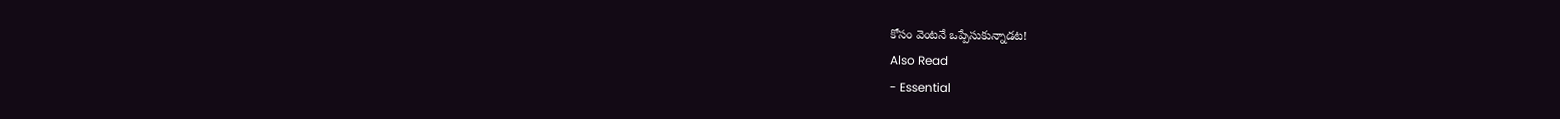కోసం వెంటనే ఒప్పేసుకున్నాడట!
Also Read
- Essential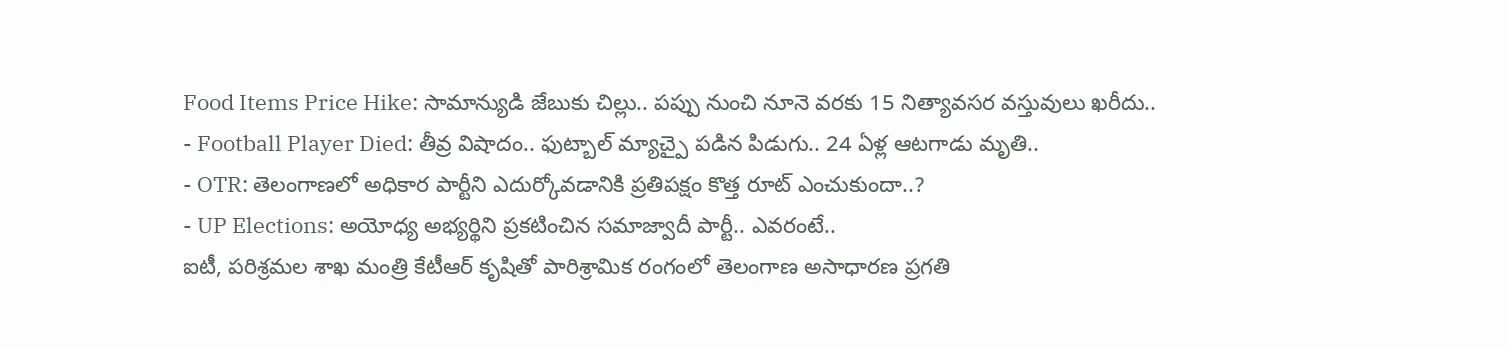Food Items Price Hike: సామాన్యుడి జేబుకు చిల్లు.. పప్పు నుంచి నూనె వరకు 15 నిత్యావసర వస్తువులు ఖరీదు..
- Football Player Died: తీవ్ర విషాదం.. ఫుట్బాల్ మ్యాచ్పై పడిన పిడుగు.. 24 ఏళ్ల ఆటగాడు మృతి..
- OTR: తెలంగాణలో అధికార పార్టీని ఎదుర్కోవడానికి ప్రతిపక్షం కొత్త రూట్ ఎంచుకుందా..?
- UP Elections: అయోధ్య అభ్యర్థిని ప్రకటించిన సమాజ్వాదీ పార్టీ.. ఎవరంటే..
ఐటీ, పరిశ్రమల శాఖ మంత్రి కేటీఆర్ కృషితో పారిశ్రామిక రంగంలో తెలంగాణ అసాధారణ ప్రగతి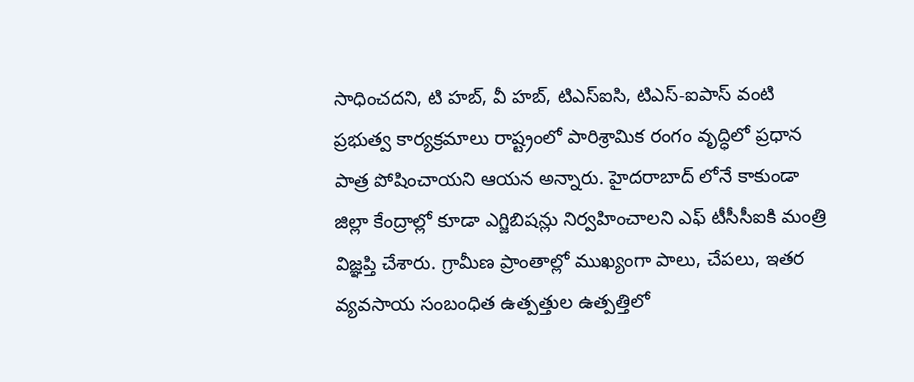సాధించదని, టి హబ్, వీ హబ్, టిఎస్ఐసి, టిఎస్-ఐపాస్ వంటి ప్రభుత్వ కార్యక్రమాలు రాష్ట్రంలో పారిశ్రామిక రంగం వృద్ధిలో ప్రధాన పాత్ర పోషించాయని ఆయన అన్నారు. హైదరాబాద్ లోనే కాకుండా జిల్లా కేంద్రాల్లో కూడా ఎగ్జిబిషన్లు నిర్వహించాలని ఎఫ్ టీసీసీఐకి మంత్రి విజ్ఞప్తి చేశారు. గ్రామీణ ప్రాంతాల్లో ముఖ్యంగా పాలు, చేపలు, ఇతర వ్యవసాయ సంబంధిత ఉత్పత్తుల ఉత్పత్తిలో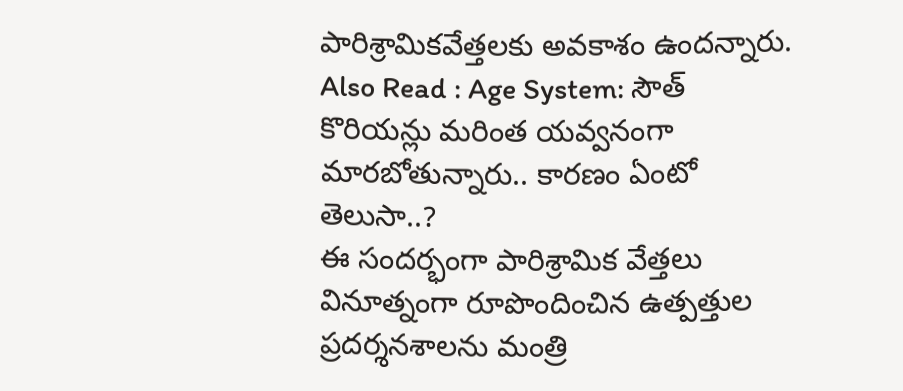పారిశ్రామికవేత్తలకు అవకాశం ఉందన్నారు.
Also Read : Age System: సౌత్ కొరియన్లు మరింత యవ్వనంగా మారబోతున్నారు.. కారణం ఏంటో తెలుసా..?
ఈ సందర్భంగా పారిశ్రామిక వేత్తలు వినూత్నంగా రూపొందించిన ఉత్పత్తుల ప్రదర్శనశాలను మంత్రి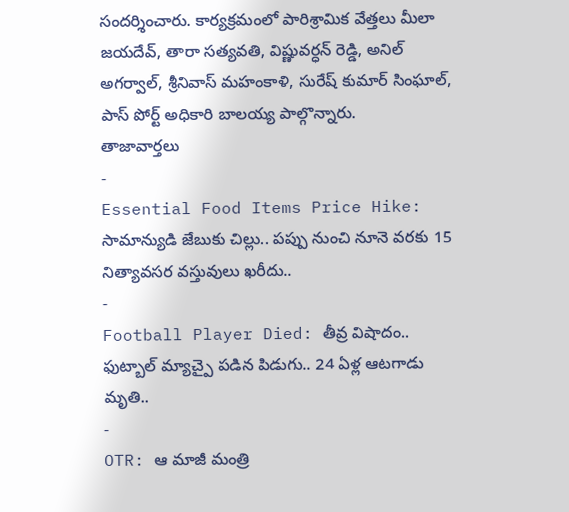సందర్శించారు. కార్యక్రమంలో పారిశ్రామిక వేత్తలు మీలా జయదేవ్, తారా సత్యవతి, విష్ణువర్ధన్ రెడ్డి, అనిల్ అగర్వాల్, శ్రీనివాస్ మహంకాళి, సురేష్ కుమార్ సింఘాల్, పాస్ పోర్ట్ అధికారి బాలయ్య పాల్గొన్నారు.
తాజావార్తలు
-
Essential Food Items Price Hike: సామాన్యుడి జేబుకు చిల్లు.. పప్పు నుంచి నూనె వరకు 15 నిత్యావసర వస్తువులు ఖరీదు..
-
Football Player Died: తీవ్ర విషాదం.. ఫుట్బాల్ మ్యాచ్పై పడిన పిడుగు.. 24 ఏళ్ల ఆటగాడు మృతి..
-
OTR: ఆ మాజీ మంత్రి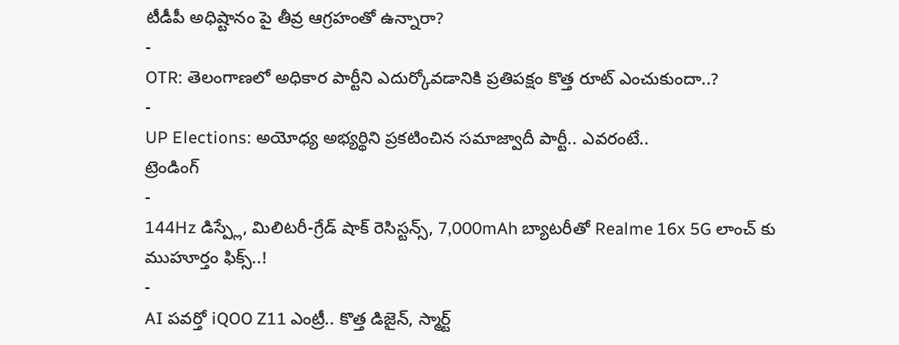టీడీపీ అధిష్టానం పై తీవ్ర ఆగ్రహంతో ఉన్నారా?
-
OTR: తెలంగాణలో అధికార పార్టీని ఎదుర్కోవడానికి ప్రతిపక్షం కొత్త రూట్ ఎంచుకుందా..?
-
UP Elections: అయోధ్య అభ్యర్థిని ప్రకటించిన సమాజ్వాదీ పార్టీ.. ఎవరంటే..
ట్రెండింగ్
-
144Hz డిస్ప్లే, మిలిటరీ-గ్రేడ్ షాక్ రెసిస్టన్స్, 7,000mAh బ్యాటరీతో Realme 16x 5G లాంచ్ కు ముహూర్తం ఫిక్స్..!
-
AI పవర్తో iQOO Z11 ఎంట్రీ.. కొత్త డిజైన్, స్మార్ట్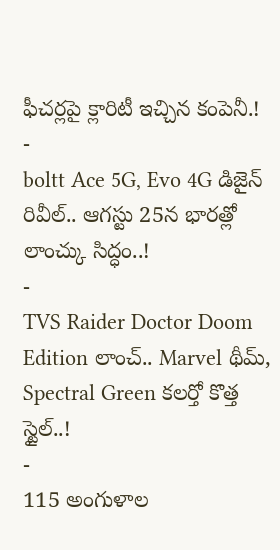ఫీచర్లపై క్లారిటీ ఇచ్చిన కంపెనీ.!
-
boltt Ace 5G, Evo 4G డిజైన్ రివీల్.. ఆగస్టు 25న భారత్లో లాంచ్కు సిద్ధం..!
-
TVS Raider Doctor Doom Edition లాంచ్.. Marvel థీమ్, Spectral Green కలర్తో కొత్త స్టైల్..!
-
115 అంగుళాల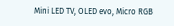Mini LED TV, OLED evo, Micro RGB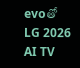evoతో LG 2026 AI TV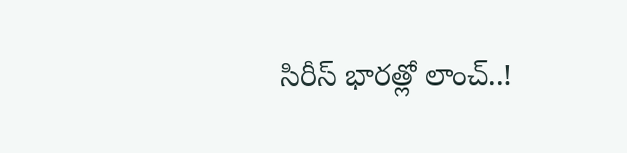సిరీస్ భారత్లో లాంచ్..!